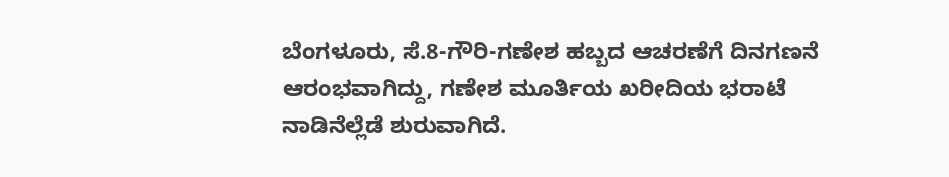ಬೆಂಗಳೂರು, ಸೆ.8-ಗೌರಿ-ಗಣೇಶ ಹಬ್ಬದ ಆಚರಣೆಗೆ ದಿನಗಣನೆ ಆರಂಭವಾಗಿದ್ದು, ಗಣೇಶ ಮೂರ್ತಿಯ ಖರೀದಿಯ ಭರಾಟೆ ನಾಡಿನೆಲ್ಲೆಡೆ ಶುರುವಾಗಿದೆ.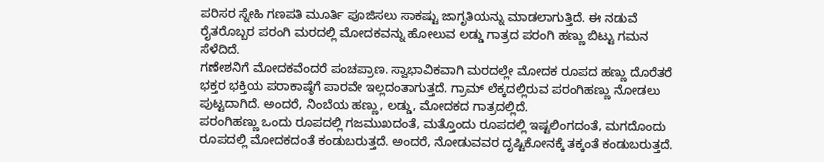ಪರಿಸರ ಸ್ನೇಹಿ ಗಣಪತಿ ಮೂರ್ತಿ ಪೂಜಿಸಲು ಸಾಕಷ್ಟು ಜಾಗೃತಿಯನ್ನು ಮಾಡಲಾಗುತ್ತಿದೆ. ಈ ನಡುವೆ ರೈತರೊಬ್ಬರ ಪರಂಗಿ ಮರದಲ್ಲಿ ಮೋದಕವನ್ನು ಹೋಲುವ ಲಡ್ಡು ಗಾತ್ರದ ಪರಂಗಿ ಹಣ್ಣು ಬಿಟ್ಟು ಗಮನ ಸೆಳೆದಿದೆ.
ಗಣೇಶನಿಗೆ ಮೋದಕವೆಂದರೆ ಪಂಚಪ್ರಾಣ. ಸ್ವಾಭಾವಿಕವಾಗಿ ಮರದಲ್ಲೇ ಮೋದಕ ರೂಪದ ಹಣ್ಣು ದೊರೆತರೆ ಭಕ್ತರ ಭಕ್ತಿಯ ಪರಾಕಾಷ್ಠೆಗೆ ಪಾರವೇ ಇಲ್ಲದಂತಾಗುತ್ತದೆ. ಗ್ರಾಮ್ ಲೆಕ್ಕದಲ್ಲಿರುವ ಪರಂಗಿಹಣ್ಣು ನೋಡಲು ಪುಟ್ಟದಾಗಿದೆ. ಅಂದರೆ, ನಿಂಬೆಯ ಹಣ್ಣು, ಲಡ್ಡು, ಮೋದಕದ ಗಾತ್ರದಲ್ಲಿದೆ.
ಪರಂಗಿಹಣ್ಣು ಒಂದು ರೂಪದಲ್ಲಿ ಗಜಮುಖದಂತೆ, ಮತ್ತೊಂದು ರೂಪದಲ್ಲಿ ಇಷ್ಟಲಿಂಗದಂತೆ, ಮಗದೊಂದು ರೂಪದಲ್ಲಿ ಮೋದಕದಂತೆ ಕಂಡುಬರುತ್ತದೆ. ಅಂದರೆ, ನೋಡುವವರ ದೃಷ್ಟಿಕೋನಕ್ಕೆ ತಕ್ಕಂತೆ ಕಂಡುಬರುತ್ತದೆ.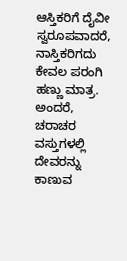ಆಸ್ತಿಕರಿಗೆ ದೈವೀ ಸ್ವರೂಪವಾದರೆ, ನಾಸ್ತಿಕರಿಗದು ಕೇವಲ ಪರಂಗಿ ಹಣ್ಣು ಮಾತ್ರ.
ಅಂದರೆ, ಚರಾಚರ ವಸ್ತುಗಳಲ್ಲಿ ದೇವರನ್ನು ಕಾಣುವ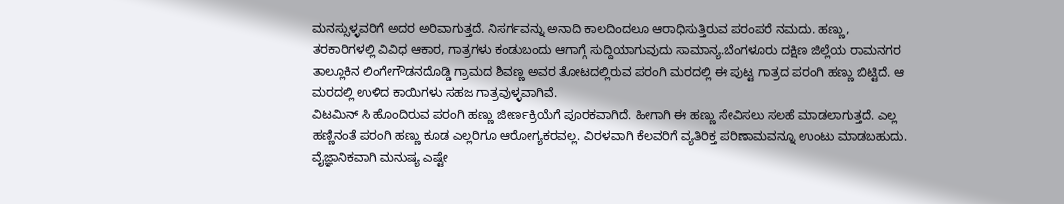ಮನಸ್ಸುಳ್ಳವರಿಗೆ ಅದರ ಅರಿವಾಗುತ್ತದೆ. ನಿಸರ್ಗವನ್ನು ಅನಾದಿ ಕಾಲದಿಂದಲೂ ಆರಾಧಿಸುತ್ತಿರುವ ಪರಂಪರೆ ನಮದು. ಹಣ್ಣು, ತರಕಾರಿಗಳಲ್ಲಿ ವಿವಿಧ ಆಕಾರ, ಗಾತ್ರಗಳು ಕಂಡುಬಂದು ಆಗಾಗ್ಗೆ ಸುದ್ದಿಯಾಗುವುದು ಸಾಮಾನ್ಯ.ಬೆಂಗಳೂರು ದಕ್ಷಿಣ ಜಿಲ್ಲೆಯ ರಾಮನಗರ ತಾಲ್ಲೂಕಿನ ಲಿಂಗೇಗೌಡನದೊಡ್ಡಿ ಗ್ರಾಮದ ಶಿವಣ್ಣ ಅವರ ತೋಟದಲ್ಲಿರುವ ಪರಂಗಿ ಮರದಲ್ಲಿ ಈ ಪುಟ್ಟ ಗಾತ್ರದ ಪರಂಗಿ ಹಣ್ಣು ಬಿಟ್ಟಿದೆ. ಆ ಮರದಲ್ಲಿ ಉಳಿದ ಕಾಯಿಗಳು ಸಹಜ ಗಾತ್ರವುಳ್ಳವಾಗಿವೆ.
ವಿಟಮಿನ್ ಸಿ ಹೊಂದಿರುವ ಪರಂಗಿ ಹಣ್ಣು ಜೀರ್ಣಕ್ರಿಯೆಗೆ ಪೂರಕವಾಗಿದೆ. ಹೀಗಾಗಿ ಈ ಹಣ್ಣು ಸೇವಿಸಲು ಸಲಹೆ ಮಾಡಲಾಗುತ್ತದೆ. ಎಲ್ಲ ಹಣ್ಣಿನಂತೆ ಪರಂಗಿ ಹಣ್ಣು ಕೂಡ ಎಲ್ಲರಿಗೂ ಆರೋಗ್ಯಕರವಲ್ಲ. ವಿರಳವಾಗಿ ಕೆಲವರಿಗೆ ವ್ಯತಿರಿಕ್ತ ಪರಿಣಾಮವನ್ನೂ ಉಂಟು ಮಾಡಬಹುದು. ವೈಜ್ಞಾನಿಕವಾಗಿ ಮನುಷ್ಯ ಎಷ್ಟೇ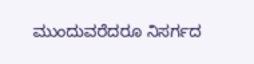ಮುಂದುವರೆದರೂ ನಿಸರ್ಗದ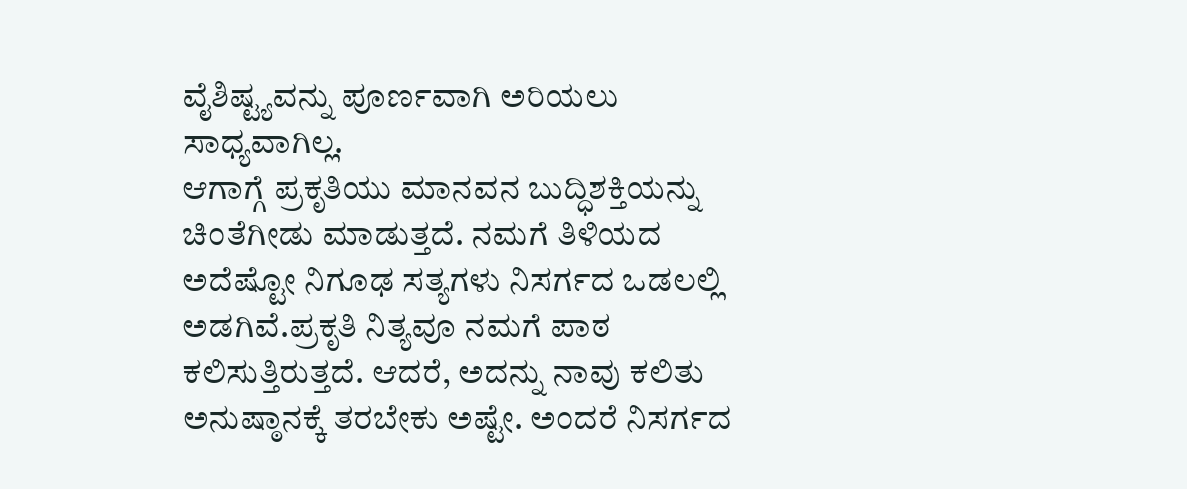ವೈಶಿಷ್ಟ್ಯವನ್ನು ಪೂರ್ಣವಾಗಿ ಅರಿಯಲು ಸಾಧ್ಯವಾಗಿಲ್ಲ.
ಆಗಾಗ್ಗೆ ಪ್ರಕೃತಿಯು ಮಾನವನ ಬುದ್ಧಿಶಕ್ತಿಯನ್ನು ಚಿಂತೆಗೀಡು ಮಾಡುತ್ತದೆ. ನಮಗೆ ತಿಳಿಯದ ಅದೆಷ್ಟೋ ನಿಗೂಢ ಸತ್ಯಗಳು ನಿಸರ್ಗದ ಒಡಲಲ್ಲಿ ಅಡಗಿವೆ.ಪ್ರಕೃತಿ ನಿತ್ಯವೂ ನಮಗೆ ಪಾಠ ಕಲಿಸುತ್ತಿರುತ್ತದೆ. ಆದರೆ, ಅದನ್ನು ನಾವು ಕಲಿತು ಅನುಷ್ಠಾನಕ್ಕೆ ತರಬೇಕು ಅಷ್ಟೇ. ಅಂದರೆ ನಿಸರ್ಗದ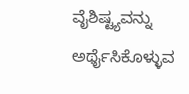ವೈಶಿಷ್ಟ್ಯವನ್ನು ಅರ್ಥೈಸಿಕೊಳ್ಳುವ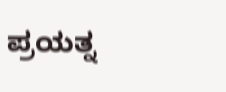ಪ್ರಯತ್ನ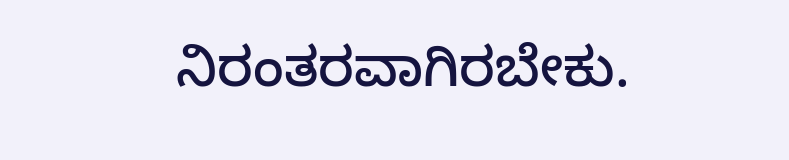ನಿರಂತರವಾಗಿರಬೇಕು.